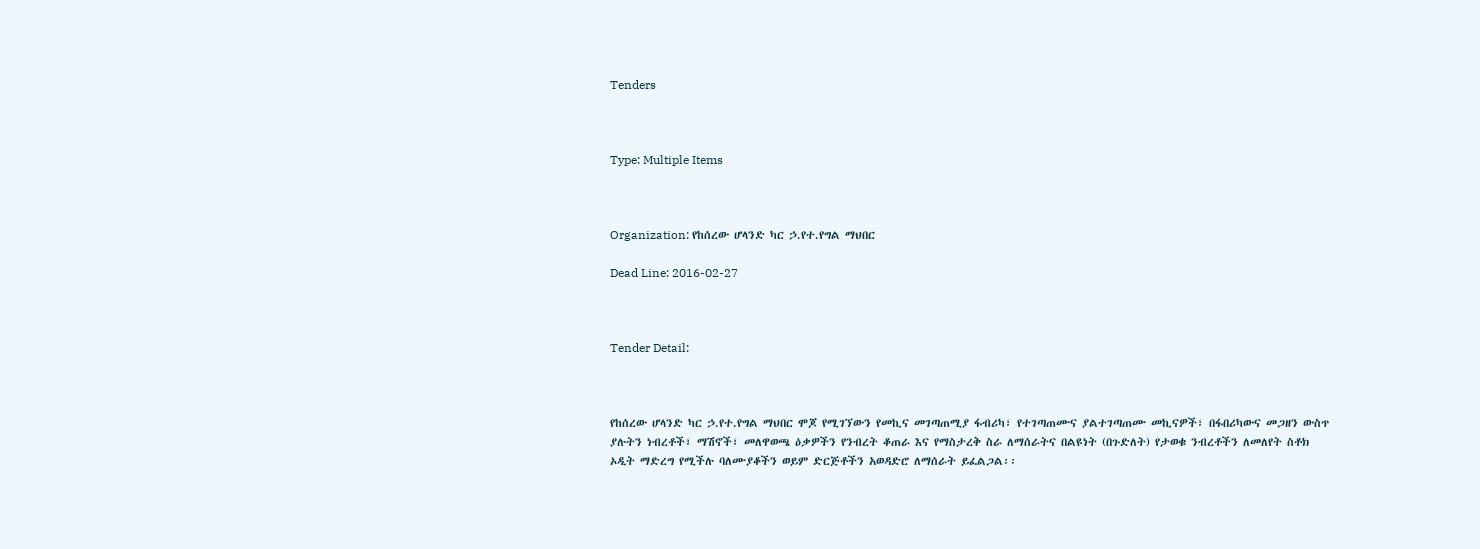Tenders



Type: Multiple Items



Organization: የከሰረው ሆላንድ ካር ኃ.የተ.የግል ማህበር

Dead Line: 2016-02-27



Tender Detail:



የከሰረው ሆላንድ ካር ኃ.የተ.የግል ማህበር ሞጆ የሚገኘውን የመኪና መገጣጠሚያ ፋብሪካ፣ የተገጣጠሙና ያልተገጣጠሙ መኪናዎች፣ በፋበሪካውና መጋዘን ውስጥ ያሉትን ነብረቶች፣ ማሽኖች፣ መለዋወጫ ዕቃዎችን የንብረት ቆጠራ እና የማስታረቅ ስራ ለማሰራትና በልዩነት (በጉድለት) የታወቁ ንብረቶችን ለመለየት ስቶክ ኦዲት ማድረግ የሚችሉ ባለሙያቆችን ወይም ድርጅቶችን አወዳድሮ ለማሰራት ይፈልጋል፡፡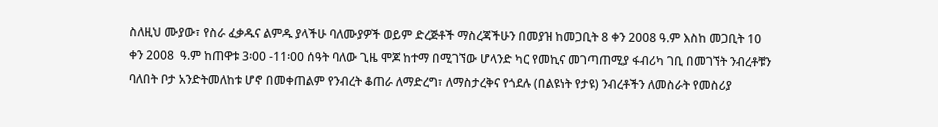ስለዚህ ሙያው፣ የስራ ፈቃዱና ልምዱ ያላችሁ ባለሙያዎች ወይም ድረጅቶች ማስረጃችሁን በመያዝ ከመጋቢት 8 ቀን 2008 ዓ.ም እስከ መጋቢት 10 ቀን 2008  ዓ.ም ከጠዋቱ 3፡00 -11፡00 ሰዓት ባለው ጊዜ ሞጆ ከተማ በሚገኘው ሆላንድ ካር የመኪና መገጣጠሚያ ፋብሪካ ገቢ በመገኘት ንብረቶቹን ባለበት ቦታ አንድትመለከቱ ሆኖ በመቀጠልም የንብረት ቆጠራ ለማድረግ፣ ለማስታረቅና የጎደሉ (በልዩነት የታዩ) ንብረቶችን ለመስራት የመስሪያ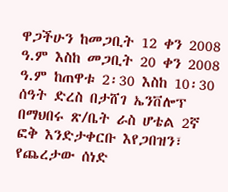ዋጋችሁን ከመጋቢት 12 ቀን 2008 ዓ.ም እስከ መጋቢት 20 ቀን 2008 ዓ.ም ከጠዋቱ 2፡30 እስከ 10፡30 ሰዓት ድረስ በታሸገ ኤንቨሎፕ በማህበሩ ጽ/ቤት ራስ ሆቴል 2ኛ ፎቅ እንድታቀርቡ እየጋበዝን፣ የጨረታው ሰነድ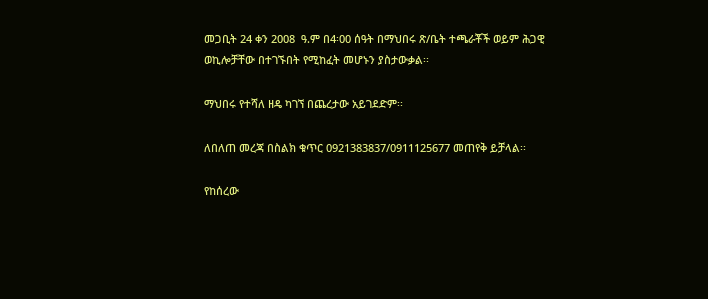መጋቢት 24 ቀን 2008  ዓ.ም በ4፡00 ሰዓት በማህበሩ ጽ/ቤት ተጫራቾች ወይም ሕጋዊ ወኪሎቻቸው በተገኙበት የሚከፈት መሆኑን ያስታውቃል፡፡

ማህበሩ የተሻለ ዘዴ ካገኘ በጨረታው አይገደድም፡፡

ለበለጠ መረጃ በስልክ ቁጥር 0921383837/0911125677 መጠየቅ ይቻላል፡፡

የከሰረው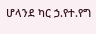ሆላንደ ካር ኃ.የተ.የግ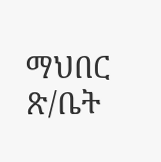ማህበር ጽ/ቤት